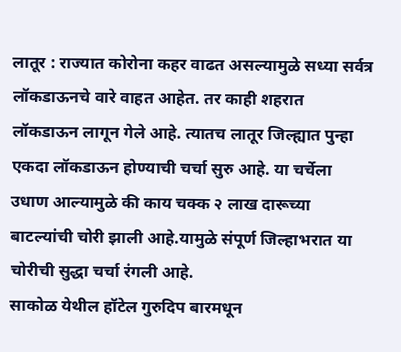लातूर : राज्यात कोरोना कहर वाढत असल्यामुळे सध्या सर्वत्र लॉकडाऊनचे वारे वाहत आहेत. तर काही शहरात लॉकडाऊन लागून गेले आहे. त्यातच लातूर जिल्ह्यात पुन्हा एकदा लॉकडाऊन होण्याची चर्चा सुरु आहे. या चर्चेला उधाण आल्यामुळे की काय चक्क २ लाख दारूच्या बाटल्यांची चोरी झाली आहे.यामुळे संपूर्ण जिल्हाभरात या चोरीची सुद्धा चर्चा रंगली आहे.
साकोळ येथील हॉटेल गुरुदिप बारमधून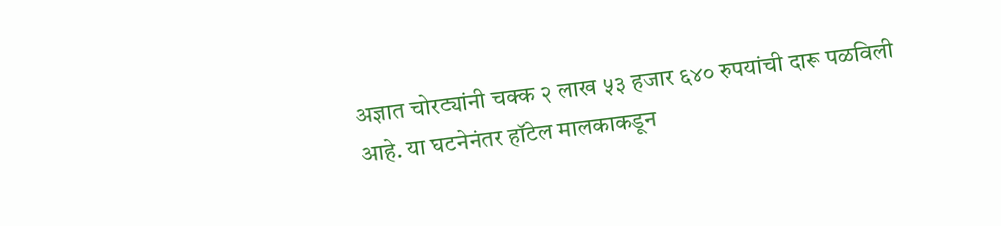अज्ञात चोरट्यांनी चक्क २ लाख ५३ हजार ६४० रुपयांची दारू पळविली आहे. या घटनेनंतर हॉटेल मालकाकडून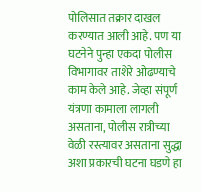पोलिसात तक्रार दाखल करण्यात आली आहे. पण या घटनेने पुन्हा एकदा पोलीस विभागावर ताशेरे ओढण्याचे काम केले आहे. जेव्हा संपूर्ण यंत्रणा कामाला लागली असताना, पोलीस रात्रीच्या वेळी रस्त्यावर असताना सुद्धा अशा प्रकारची घटना घडणे हा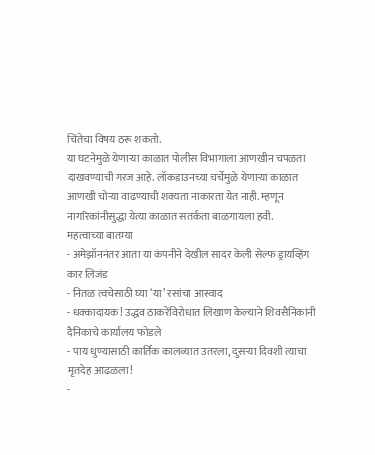चिंतेचा विषय ठरू शकतो.
या घटनेमुळे येणाऱ्या काळात पोलीस विभागाला आणखीन चपळता दाखवण्याची गरज आहे. लॉकडाउनच्या चर्चेमुळे येणाऱ्या काळात आणखी चोऱ्या वाढण्याची शक्यता नाकारता येत नाही. म्हणून नागरिकांनीसुद्धा येत्या काळात सतर्कता बाळगायला हवी.
महत्वाच्या बातम्या
- अमेझॉननंतर आता या कंपनीने देखील सादर केली सेल्फ ड्रायव्हिंग कार लिजंड
- नितळ त्वचेसाठी घ्या ‘या’ रसांचा आस्वाद
- धक्कादायक! उद्धव ठाकरेंविरोधात लिखाण केल्याने शिवसैनिकांनी दैनिकाचे कार्यालय फोडले
- पाय धुण्यासाठी कार्तिक कालव्यात उतरला, दुसऱ्या दिवशी त्याचा मृतदेह आढळला!
-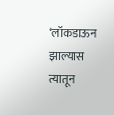‘लॉकडाऊन झाल्यास त्यातून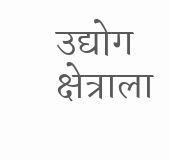उद्योग क्षेत्राला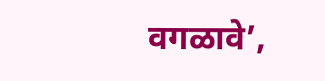वगळावे’,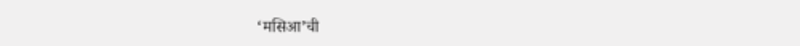‘मसिआ’ची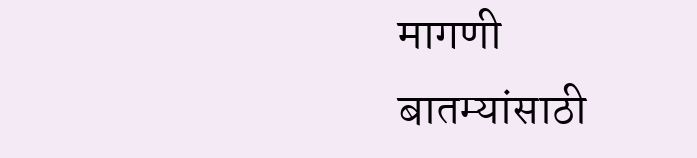मागणी
बातम्यांसाठी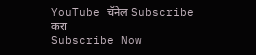YouTube चॅनेल Subscribe करा
Subscribe Now